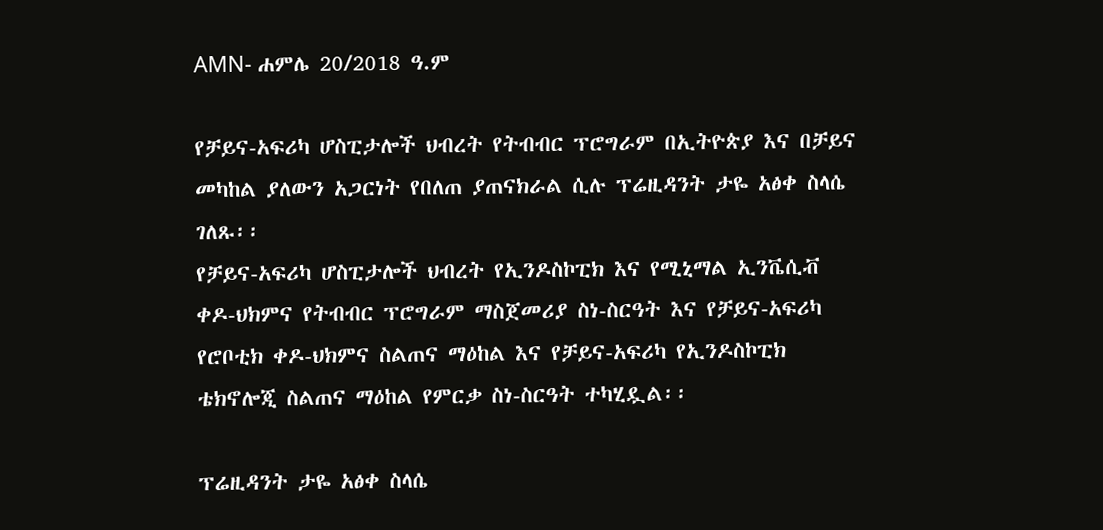AMN- ሐምሌ 20/2018 ዓ.ም

የቻይና-አፍሪካ ሆስፒታሎች ህብረት የትብብር ፕሮግራም በኢትዮጵያ እና በቻይና መካከል ያለውን አጋርነት የበለጠ ያጠናክራል ሲሉ ፕሬዚዳንት ታዬ አፅቀ ስላሴ ገለጹ፡፡
የቻይና-አፍሪካ ሆስፒታሎች ህብረት የኢንዶስኮፒክ እና የሚኒማል ኢንቬሲቭ ቀዶ-ህክምና የትብብር ፕሮግራም ማስጀመሪያ ስነ-ስርዓት እና የቻይና-አፍሪካ የሮቦቲክ ቀዶ-ህክምና ስልጠና ማዕከል እና የቻይና-አፍሪካ የኢንዶስኮፒክ ቴክኖሎጂ ስልጠና ማዕከል የምርቃ ስነ-ስርዓት ተካሂዷል፡፡

ፕሬዚዳንት ታዬ አፅቀ ስላሴ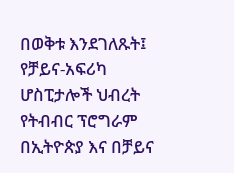በወቅቱ እንደገለጹት፤ የቻይና-አፍሪካ ሆስፒታሎች ህብረት የትብብር ፕሮግራም በኢትዮጵያ እና በቻይና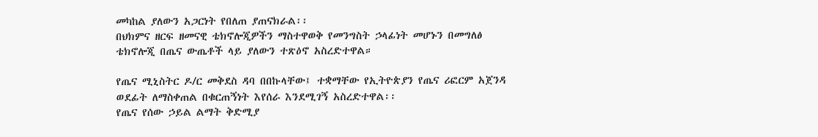መካከል ያለውን አጋርነት የበለጠ ያጠናክራል፡፡
በህክምና ዘርፍ ዘመናዊ ቴክኖሎጂዎችን ማስተዋወቅ የመንግስት ኃላፊነት መሆኑን በመግለፅ ቴክኖሎጂ በጤና ውጤቶች ላይ ያለውን ተጽዕኖ አስረድተዋል።

የጤና ሚኒስትር ዶ/ር መቅደስ ዳባ በበኩላቸው፤ ተቋማቸው የኢትዮጵያን የጤና ሪፎርም አጀንዳ ወደፊት ለማስቀጠል በቁርጠኝነት እየሰራ እንደሚገኝ አስረድተዋል፡፡
የጤና የሰው ኃይል ልማት ቅድሚያ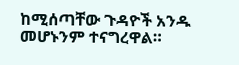ከሚሰጣቸው ጉዳዮች አንዱ መሆኑንም ተናግረዋል።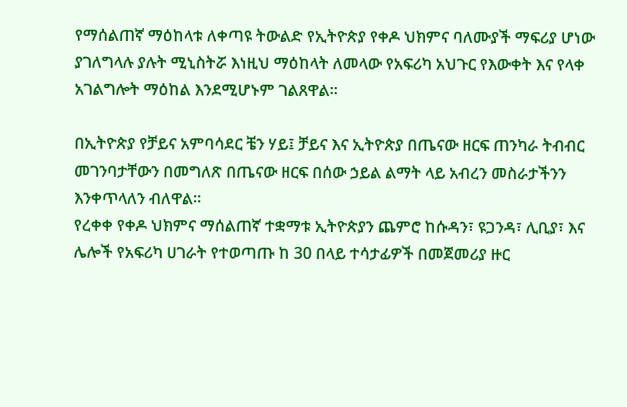የማሰልጠኛ ማዕከላቱ ለቀጣዩ ትውልድ የኢትዮጵያ የቀዶ ህክምና ባለሙያች ማፍሪያ ሆነው ያገለግላሉ ያሉት ሚኒስትሯ እነዚህ ማዕከላት ለመላው የአፍሪካ አህጉር የእውቀት እና የላቀ አገልግሎት ማዕከል እንደሚሆኑም ገልጸዋል።

በኢትዮጵያ የቻይና አምባሳደር ቼን ሃይ፤ ቻይና እና ኢትዮጵያ በጤናው ዘርፍ ጠንካራ ትብብር መገንባታቸውን በመግለጽ በጤናው ዘርፍ በሰው ኃይል ልማት ላይ አብረን መስራታችንን እንቀጥላለን ብለዋል።
የረቀቀ የቀዶ ህክምና ማሰልጠኛ ተቋማቱ ኢትዮጵያን ጨምሮ ከሱዳን፣ ዩጋንዳ፣ ሊቢያ፣ እና ሌሎች የአፍሪካ ሀገራት የተወጣጡ ከ 30 በላይ ተሳታፊዎች በመጀመሪያ ዙር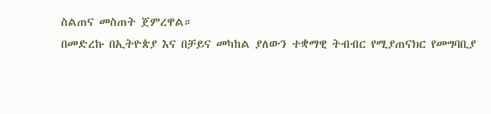ስልጠና መስጠት ጀምረዋል።
በመድረኩ በኢትዮጵያ እና በቻይና መካከል ያለውን ተቋማዊ ትብብር የሚያጠናክር የመግባቢያ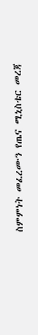ስምምነት መፈረሙን የጤና ሚኒስቴር መረጃ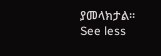ያመላክታል።
See less